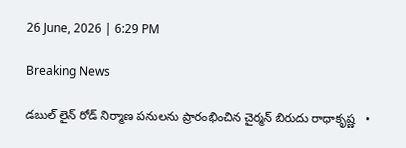26 June, 2026 | 6:29 PM

Breaking News

డబుల్ లైన్ రోడ్ నిర్మాణ పనులను ప్రారంభించిన చైర్మన్ బిరుదు రాధాకృష్ణ   •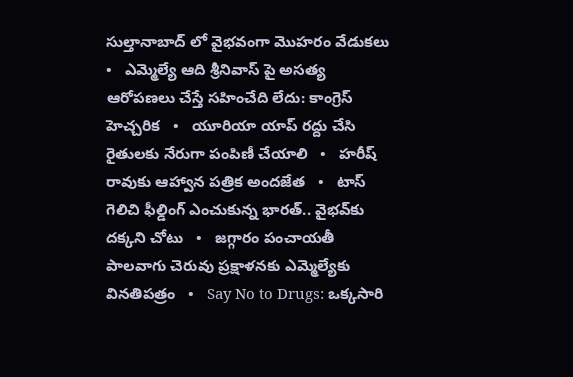సుల్తానాబాద్ లో వైభవంగా మొహరం వేడుకలు   •   ఎమ్మెల్యే ఆది శ్రీనివాస్ పై అసత్య ఆరోపణలు చేస్తే సహించేది లేదు: కాంగ్రెస్ హెచ్చరిక   •   యూరియా యాప్ రద్దు చేసి రైతులకు నేరుగా పంపిణీ చేయాలి   •   హరీష్ రావుకు ఆహ్వాన పత్రిక అందజేత   •   టాస్ గెలిచి ఫీల్డింగ్ ఎంచుకున్న భారత్.. వైభవ్‌కు దక్కని చోటు   •   జగ్గారం పంచాయతీ పాలవాగు చెరువు ప్రక్షాళనకు ఎమ్మెల్యేకు వినతిపత్రం   •   Say No to Drugs: ఒక్కసారి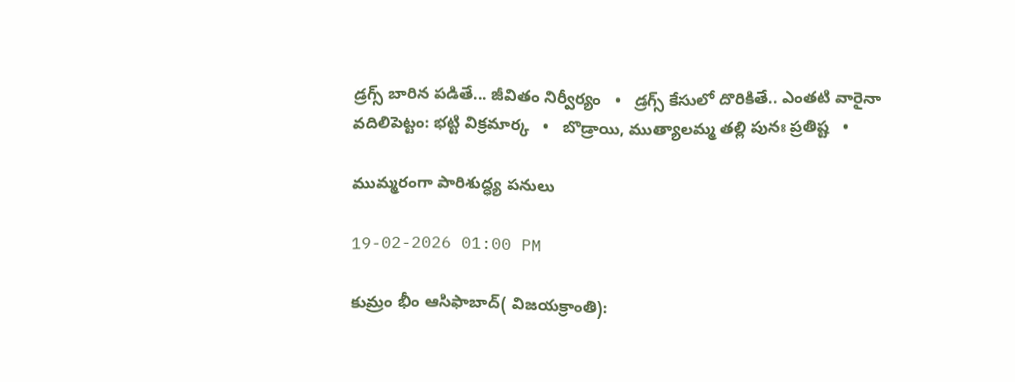డ్రగ్స్ బారిన పడితే... జీవితం నిర్వీర్యం   •   డ్రగ్స్ కేసులో దొరికితే.. ఎంతటి వారైనా వదిలిపెట్టం: భట్టి విక్రమార్క   •   బొడ్రాయి, ముత్యాలమ్మ తల్లి పునః ప్రతిష్ట   •

ముమ్మరంగా పారిశుద్ధ్య పనులు

19-02-2026 01:00 PM

కుమ్రం భీం ఆసిఫాబాద్( విజయక్రాంతి):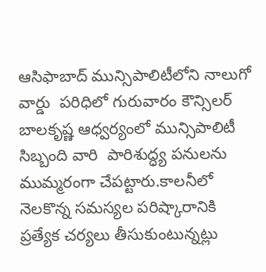ఆసిఫాబాద్ మున్సిపాలిటీలోని నాలుగో వార్డు  పరిధిలో గురువారం కౌన్సిలర్ బాలకృష్ణ ఆధ్వర్యంలో మున్సిపాలిటీ సిబ్బంది వారి  పారిశుద్ధ్య పనులను ముమ్మరంగా చేపట్టారు.కాలనీలో నెలకొన్న సమస్యల పరిష్కారానికి ప్రత్యేక చర్యలు తీసుకుంటున్నట్లు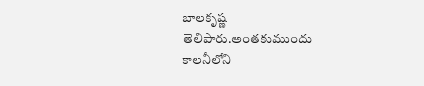బాలకృష్ణ తెలిపారు.అంతకుముందు కాలనీలోని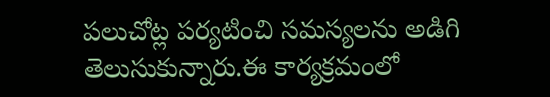పలుచోట్ల పర్యటించి సమస్యలను అడిగి తెలుసుకున్నారు.ఈ కార్యక్రమంలో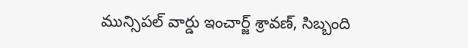మున్సిపల్ వార్డు ఇంచార్జ్ శ్రావణ్, సిబ్బంది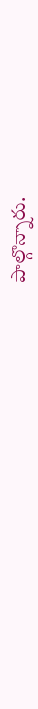పాల్గొన్నారు.